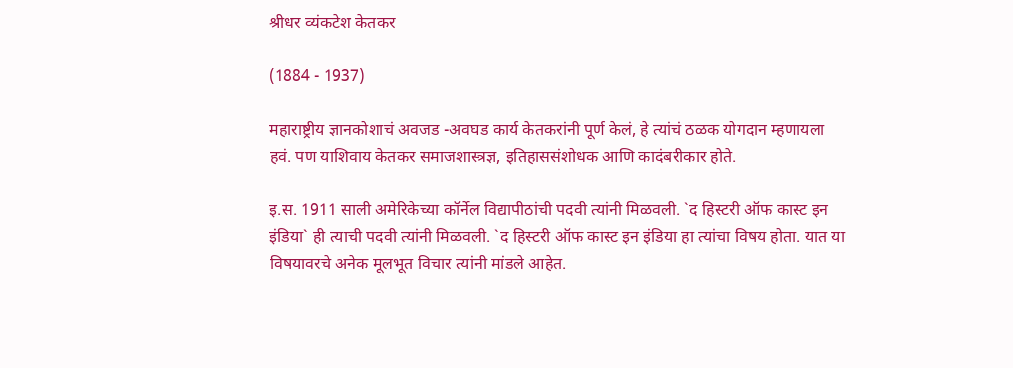श्रीधर व्यंकटेश केतकर

(1884 - 1937)

महाराष्ट्रीय ज्ञानकोशाचं अवजड -अवघड कार्य केतकरांनी पूर्ण केलं, हे त्यांचं ठळक योगदान म्हणायला हवं. पण याशिवाय केतकर समाजशास्त्रज्ञ, इतिहाससंशोधक आणि कादंबरीकार होते.

इ.स. 1911 साली अमेरिकेच्या कॉर्नेल विद्यापीठांची पदवी त्यांनी मिळवली. `द हिस्टरी ऑफ कास्ट इन इंडिया` ही त्याची पदवी त्यांनी मिळवली. `द हिस्टरी ऑफ कास्ट इन इंडिया हा त्यांचा विषय होता. यात या विषयावरचे अनेक मूलभूत विचार त्यांनी मांडले आहेत.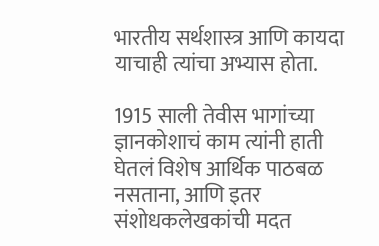भारतीय सर्थशास्त्र आणि कायदा याचाही त्यांचा अभ्यास होता.

1915 साली तेवीस भागांच्या ज्ञानकोशाचं काम त्यांनी हाती घेतलं विशेष आर्थिक पाठबळ नसताना, आणि इतर संशोधकलेखकांची मदत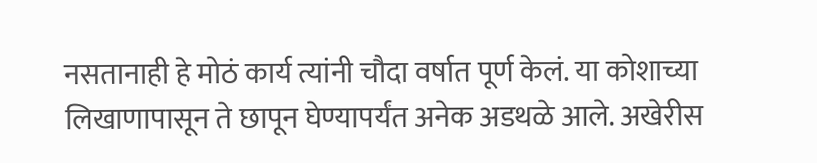नसतानाही हे मोठं कार्य त्यांनी चौदा वर्षात पूर्ण केलं. या कोशाच्या लिखाणापासून ते छापून घेण्यापर्यंत अनेक अडथळे आले. अखेरीस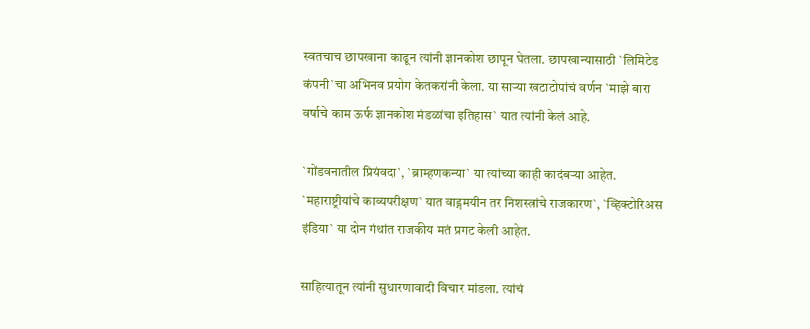स्वतचाच छापखाना काढून त्यांनी ज्ञानकोश छापून घेतला. छापखान्यासाठी `लिमिटेड कंपनी`चा अभिनव प्रयोग केतकरांनी केला. या सार्‍या खटाटोपांचं वर्णन `माझे बारा वर्षाचे काम ऊर्फ ज्ञानकोश मंडळांचा इतिहास` यात त्यांनी केलं आहे.

`गोंडवनातील प्रियंवदा`, `ब्राम्हणकन्या` या त्यांच्या काही कादंबर्‍या आहेत. `महाराष्ट्रीयांचे काव्यपरीक्षण` यात वाड्गमयीन तर निशस्त्रांचे राजकारण`, `व्हिक्टोरिअस इंडिया` या दोन गंथांत राजकीय मतं प्रगट केली आहेत.

साहित्यातून त्यांनी सुधारणावादी विचार मांडला. त्यांचं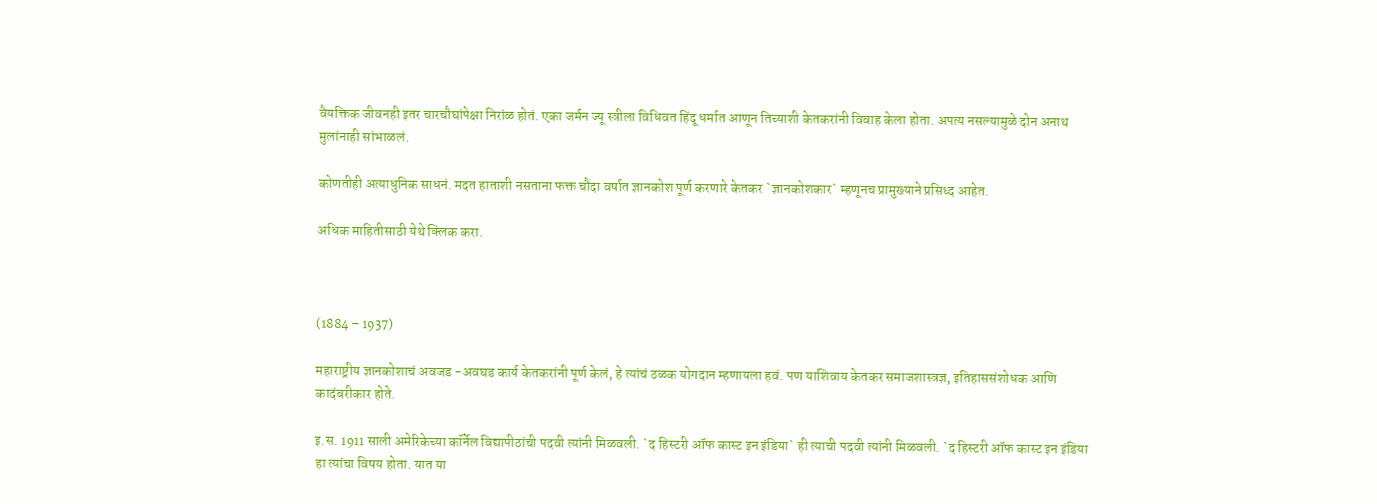वैयक्तिक जीवनही इतर चारचौघांपेक्षा निरांळ होतं. एका जर्मन ज्यू स्त्रीला विधिवत हिंदू धर्मात आणून तिच्याशी केतकरांनी विवाह केला होता. अपत्य नसल्यामुळे दोन अनाथ मुलांनाही सांभाळलं.

कोणतीही अत्याधुनिक साधनं. मदत हाताशी नसताना फक्त चौदा वर्षात ज्ञानकोश पूर्ण करणारे केतकर `ज्ञानकोशकार` म्हणूनच प्रामुख्याने प्रसिध्द आहेत.

अधिक माहितीसाठी येथे क्लिक करा.



(1884 – 1937)

महाराष्ट्रीय ज्ञानकोशाचं अवजड -अवघड कार्य केतकरांनी पूर्ण केलं, हे त्यांचं ठळक योगदान म्हणायला हवं. पण याशिवाय केतकर समाजशास्त्रज्ञ, इतिहाससंशोधक आणि कादंबरीकार होते.

इ.स. 1911 साली अमेरिकेच्या कॉर्नेल विद्यापीठांची पदवी त्यांनी मिळवली. `द हिस्टरी ऑफ कास्ट इन इंडिया` ही त्याची पदवी त्यांनी मिळवली. `द हिस्टरी ऑफ कास्ट इन इंडिया हा त्यांचा विषय होता. यात या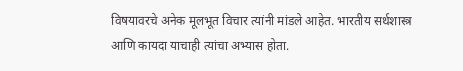विषयावरचे अनेक मूलभूत विचार त्यांनी मांडले आहेत. भारतीय सर्थशास्त्र आणि कायदा याचाही त्यांचा अभ्यास होता.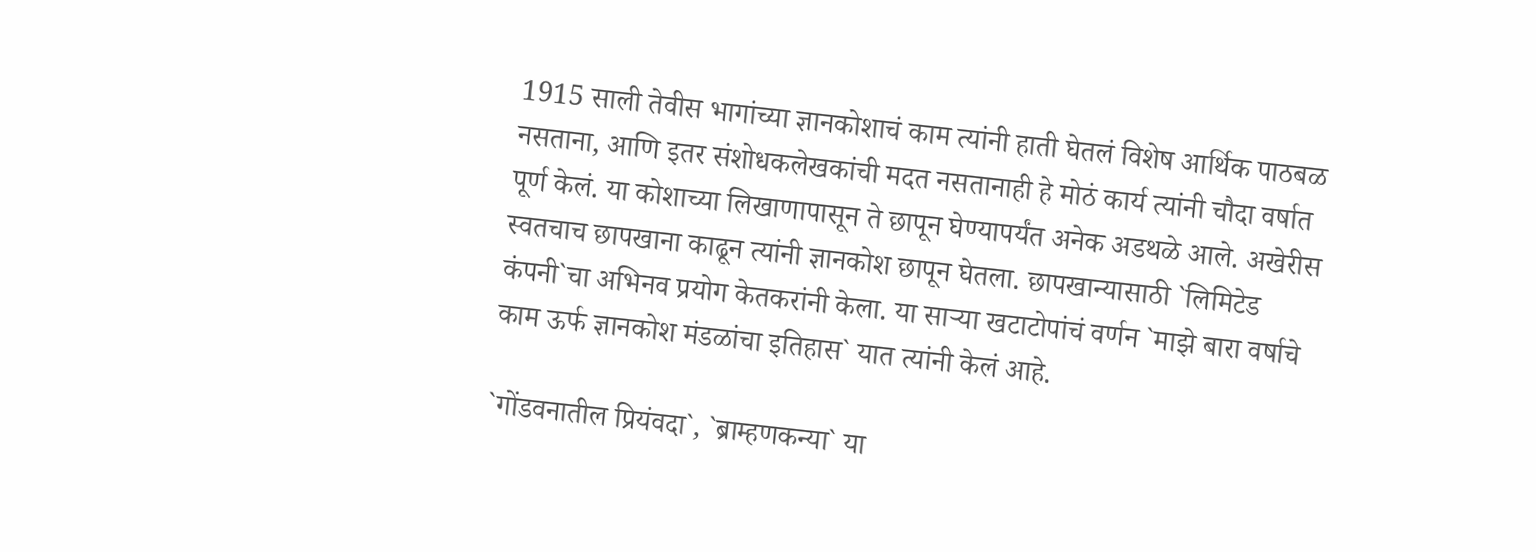1915 साली तेवीस भागांच्या ज्ञानकोशाचं काम त्यांनी हाती घेतलं विशेष आर्थिक पाठबळ नसताना, आणि इतर संशोधकलेखकांची मदत नसतानाही हे मोठं कार्य त्यांनी चौदा वर्षात पूर्ण केलं. या कोशाच्या लिखाणापासून ते छापून घेण्यापर्यंत अनेक अडथळे आले. अखेरीस स्वतचाच छापखाना काढून त्यांनी ज्ञानकोश छापून घेतला. छापखान्यासाठी `लिमिटेड कंपनी`चा अभिनव प्रयोग केतकरांनी केला. या सार्‍या खटाटोपांचं वर्णन `माझे बारा वर्षाचे काम ऊर्फ ज्ञानकोश मंडळांचा इतिहास` यात त्यांनी केलं आहे.

`गोंडवनातील प्रियंवदा`, `ब्राम्हणकन्या` या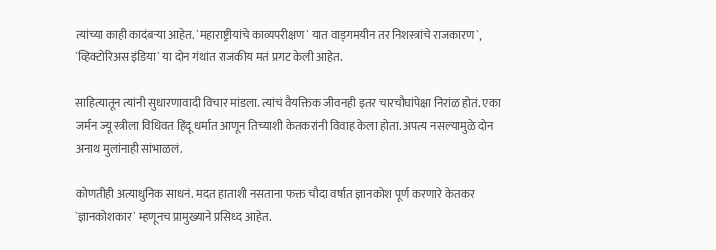त्यांच्या काही कादंबर्‍या आहेत. `महाराष्ट्रीयांचे काव्यपरीक्षण` यात वाड्गमयीन तर निशस्त्रांचे राजकारण`, `व्हिक्टोरिअस इंडिया` या दोन गंथांत राजकीय मतं प्रगट केली आहेत.

साहित्यातून त्यांनी सुधारणावादी विचार मांडला. त्यांचं वैयक्तिक जीवनही इतर चारचौघांपेक्षा निरांळ होतं. एका जर्मन ज्यू स्त्रीला विधिवत हिंदू धर्मात आणून तिच्याशी केतकरांनी विवाह केला होता. अपत्य नसल्यामुळे दोन अनाथ मुलांनाही सांभाळलं.

कोणतीही अत्याधुनिक साधनं. मदत हाताशी नसताना फक्त चौदा वर्षात ज्ञानकोश पूर्ण करणारे केतकर `ज्ञानकोशकार` म्हणूनच प्रामुख्याने प्रसिध्द आहेत.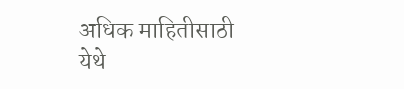अधिक माहितीसाठी येथे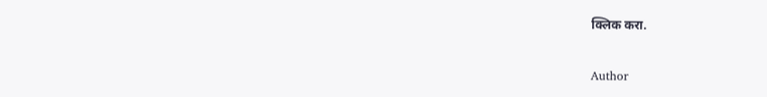क्लिक करा.

Author